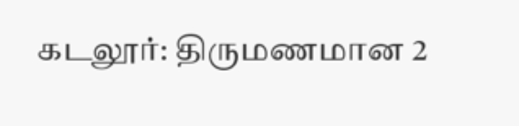கடலூர்: திருமணமான 2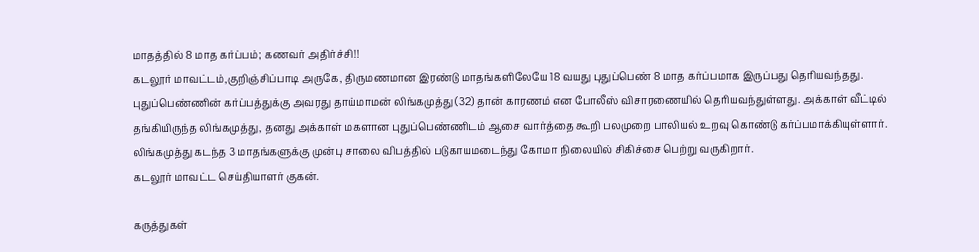மாதத்தில் 8 மாத கர்ப்பம்; கணவர் அதிர்ச்சி!!
கடலூர் மாவட்டம்,குறிஞ்சிப்பாடி அருகே, திருமணமான இரண்டு மாதங்களிலேயே 18 வயது புதுப்பெண் 8 மாத கர்ப்பமாக இருப்பது தெரியவந்தது. புதுப்பெண்ணின் கர்ப்பத்துக்கு அவரது தாய்மாமன் லிங்கமுத்து (32) தான் காரணம் என போலீஸ் விசாரணையில் தெரியவந்துள்ளது. அக்காள் வீட்டில் தங்கியிருந்த லிங்கமுத்து, தனது அக்காள் மகளான புதுப்பெண்ணிடம் ஆசை வார்த்தை கூறி பலமுறை பாலியல் உறவு கொண்டு கர்ப்பமாக்கியுள்ளார். லிங்கமுத்து கடந்த 3 மாதங்களுக்கு முன்பு சாலை விபத்தில் படுகாயமடைந்து கோமா நிலையில் சிகிச்சை பெற்று வருகிறார்.
கடலூர் மாவட்ட செய்தியாளர் குகன்.

கருத்துகள்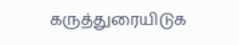கருத்துரையிடுக